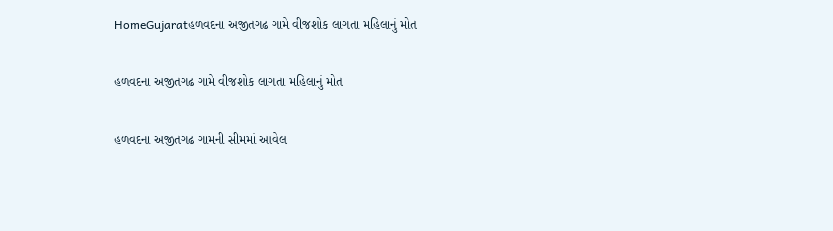HomeGujaratહળવદના અજીતગઢ ગામે વીજશોક લાગતા મહિલાનું મોત

હળવદના અજીતગઢ ગામે વીજશોક લાગતા મહિલાનું મોત

હળવદના અજીતગઢ ગામની સીમમાં આવેલ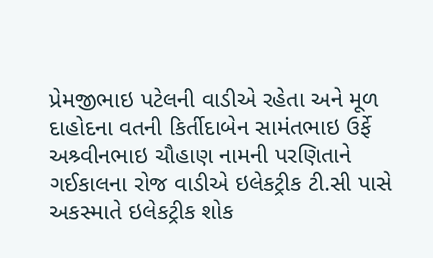પ્રેમજીભાઇ પટેલની વાડીએ રહેતા અને મૂળ દાહોદના વતની કિર્તીદાબેન સામંતભાઇ ઉર્ફે અશ્ર્વીનભાઇ ચૌહાણ નામની પરણિતાને ગઈકાલના રોજ વાડીએ ઇલેકટ્રીક ટી.સી પાસે અકસ્માતે ઇલેકટ્રીક શોક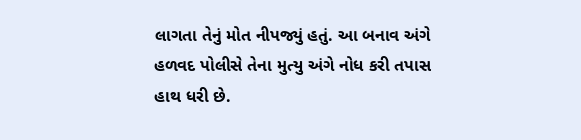લાગતા તેનું મોત નીપજ્યું હતું. આ બનાવ અંગે હળવદ પોલીસે તેના મુત્યુ અંગે નોધ કરી તપાસ હાથ ધરી છે.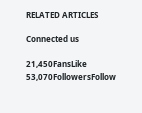RELATED ARTICLES

Connected us

21,450FansLike
53,070FollowersFollow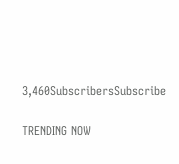3,460SubscribersSubscribe

TRENDING NOW